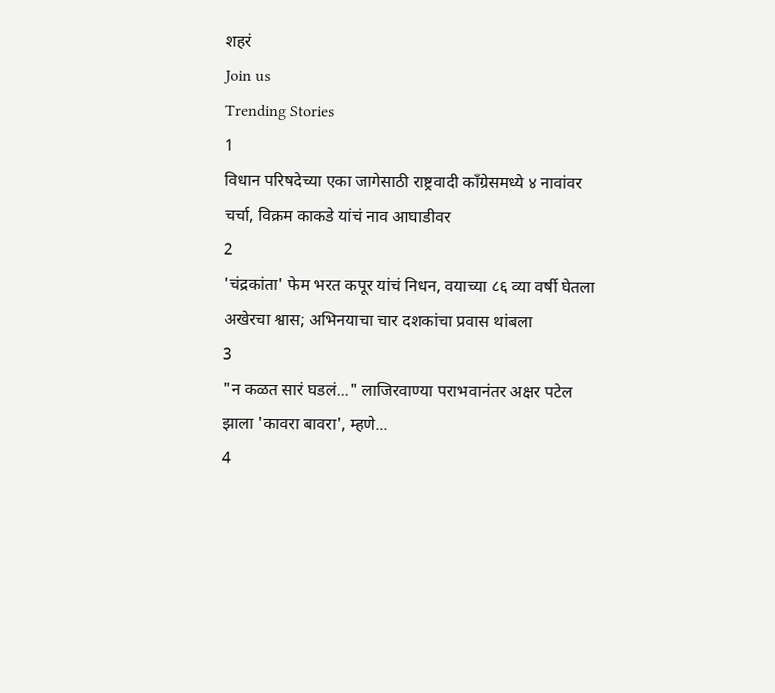शहरं
Join us
Trending Stories
1
विधान परिषदेच्या एका जागेसाठी राष्ट्रवादी काँग्रेसमध्ये ४ नावांवर चर्चा, विक्रम काकडे यांचं नाव आघाडीवर
2
'चंद्रकांता' फेम भरत कपूर यांचं निधन, वयाच्या ८६ व्या वर्षी घेतला अखेरचा श्वास; अभिनयाचा चार दशकांचा प्रवास थांबला
3
"न कळत सारं घडलं..." लाजिरवाण्या पराभवानंतर अक्षर पटेल झाला 'कावरा बावरा', म्हणे...
4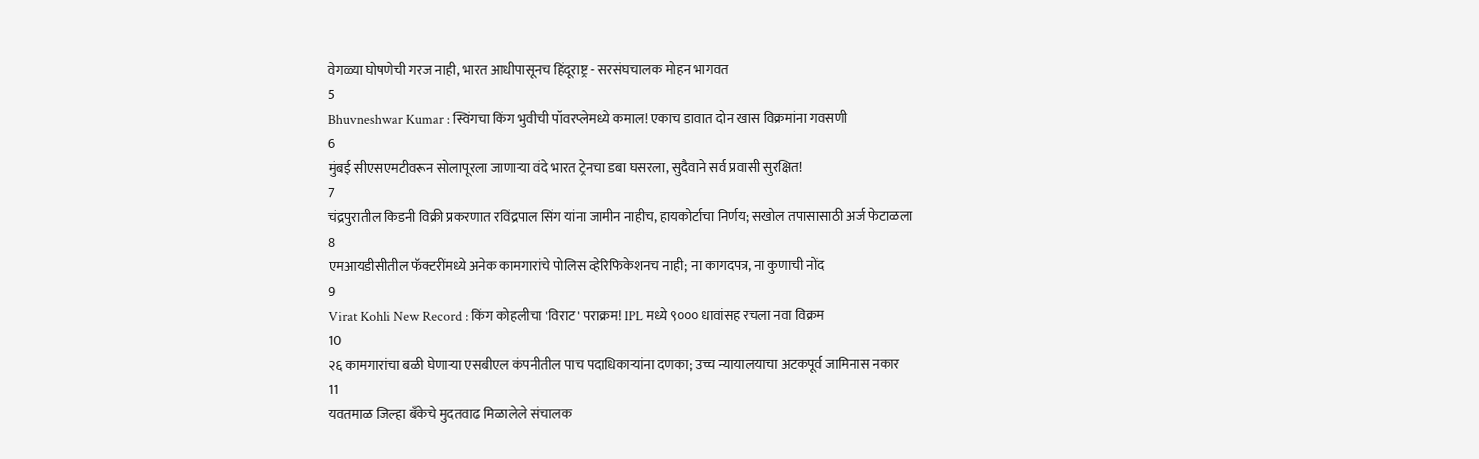वेगळ्या घोषणेची गरज नाही, भारत आधीपासूनच हिंदूराष्ट्र - सरसंघचालक मोहन भागवत
5
Bhuvneshwar Kumar : स्विंगचा किंग भुवीची पॉवरप्लेमध्ये कमाल! एकाच डावात दोन खास विक्रमांना गवसणी
6
मुंबई सीएसएमटीवरून सोलापूरला जाणाऱ्या वंदे भारत ट्रेनचा डबा घसरला, सुदैवाने सर्व प्रवासी सुरक्षित!
7
चंद्रपुरातील किडनी विक्री प्रकरणात रविंद्रपाल सिंग यांना जामीन नाहीच, हायकोर्टाचा निर्णय; सखोल तपासासाठी अर्ज फेटाळला
8
एमआयडीसीतील फॅक्टरींमध्ये अनेक कामगारांचे पोलिस व्हेरिफिकेशनच नाही; ना कागदपत्र, ना कुणाची नोंद
9
Virat Kohli New Record : किंग कोहलीचा 'विराट' पराक्रम! IPL मध्ये ९००० धावांसह रचला नवा विक्रम
10
२६ कामगारांचा बळी घेणाऱ्या एसबीएल कंपनीतील पाच पदाधिकाऱ्यांना दणका; उच्च न्यायालयाचा अटकपूर्व जामिनास नकार
11
यवतमाळ जिल्हा बँकेचे मुदतवाढ मिळालेले संचालक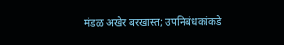मंडळ अखेर बरखास्त; उपनिबंधकांकडे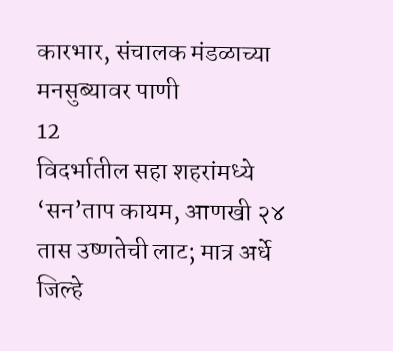कारभार, संचालक मंडळाच्या मनसुब्यावर पाणी
12
विदर्भातील सहा शहरांमध्ये ‘सन’ताप कायम, आणखी २४ तास उष्णतेची लाट; मात्र अर्धे जिल्हे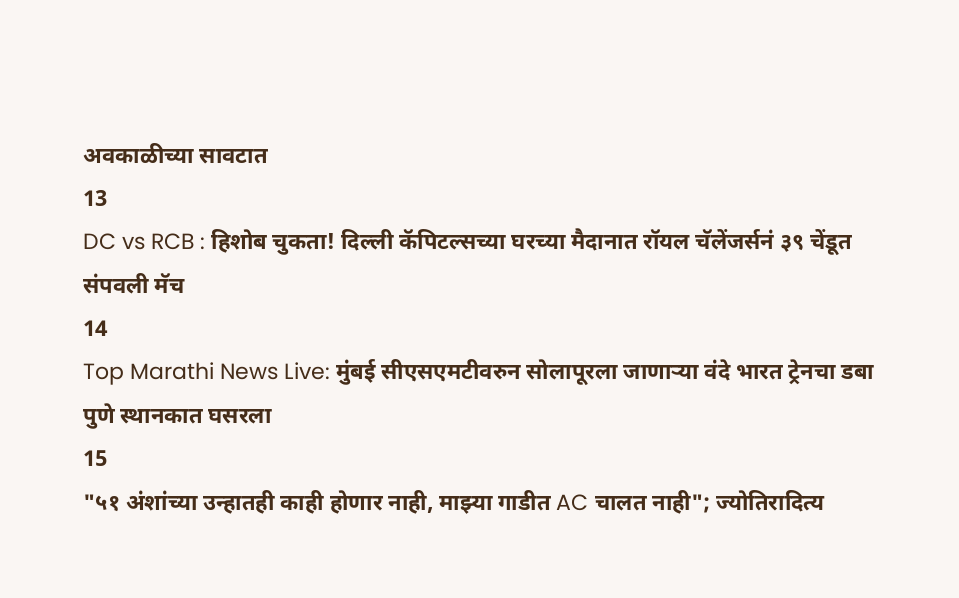अवकाळीच्या सावटात
13
DC vs RCB : हिशोब चुकता! दिल्ली कॅपिटल्सच्या घरच्या मैदानात रॉयल चॅलेंजर्सनं ३९ चेंडूत संपवली मॅच
14
Top Marathi News Live: मुंबई सीएसएमटीवरुन सोलापूरला जाणाऱ्या वंदे भारत ट्रेनचा डबा पुणे स्थानकात घसरला
15
"५१ अंशांच्या उन्हातही काही होणार नाही, माझ्या गाडीत AC चालत नाही"; ज्योतिरादित्य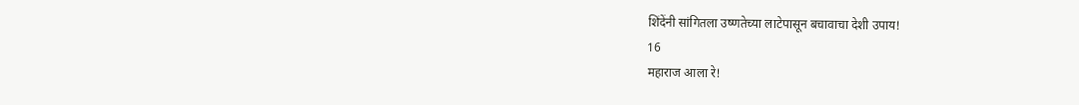शिंदेंनी सांगितला उष्णतेच्या लाटेपासून बचावाचा देशी उपाय!
16
महाराज आला रे!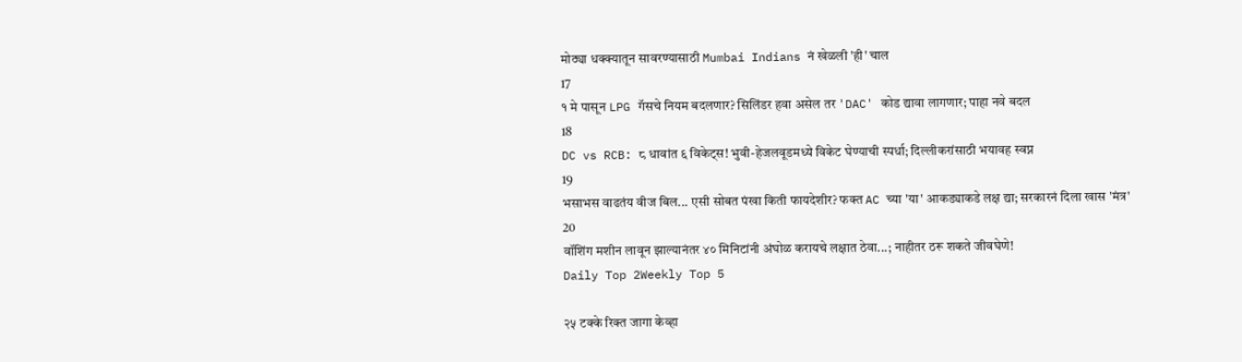मोठ्या धक्क्यातून सावरण्यासाठी Mumbai Indians नं खेळली 'ही' चाल
17
१ मे पासून LPG गॅसचे नियम बदलणार? सिलिंडर हवा असेल तर 'DAC' कोड द्यावा लागणार; पाहा नवे बदल
18
DC vs RCB: ८ धावांत ६ विकेट्स! भुवी-हेजलवूडमध्ये विकेट घेण्याची स्पर्धा; दिल्लीकरांसाठी भयावह स्वप्न
19
भसाभस वाढतंय वीज बिल... एसी सोबत पंखा किती फायदेशीर? फक्त AC च्या 'या' आकड्याकडे लक्ष द्या; सरकारनं दिला खास 'मंत्र'
20
वॉशिंग मशीन लावून झाल्यानंतर ४० मिनिटांनी अंघोळ करायचे लक्षात ठेवा...; नाहीतर ठरू शकते जीवघेणे!
Daily Top 2Weekly Top 5

२५ टक्के रिक्त जागा केव्हा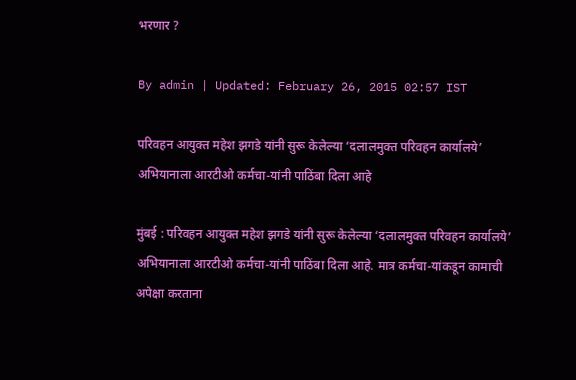भरणार ?

By admin | Updated: February 26, 2015 02:57 IST

परिवहन आयुक्त महेश झगडे यांनी सुरू केलेल्या ‘दलालमुक्त परिवहन कार्यालये’ अभियानाला आरटीओ कर्मचा-यांनी पाठिंबा दिला आहे

मुंबई : परिवहन आयुक्त महेश झगडे यांनी सुरू केलेल्या ‘दलालमुक्त परिवहन कार्यालये’ अभियानाला आरटीओ कर्मचा-यांनी पाठिंबा दिला आहे. मात्र कर्मचा-यांकडून कामाची अपेक्षा करताना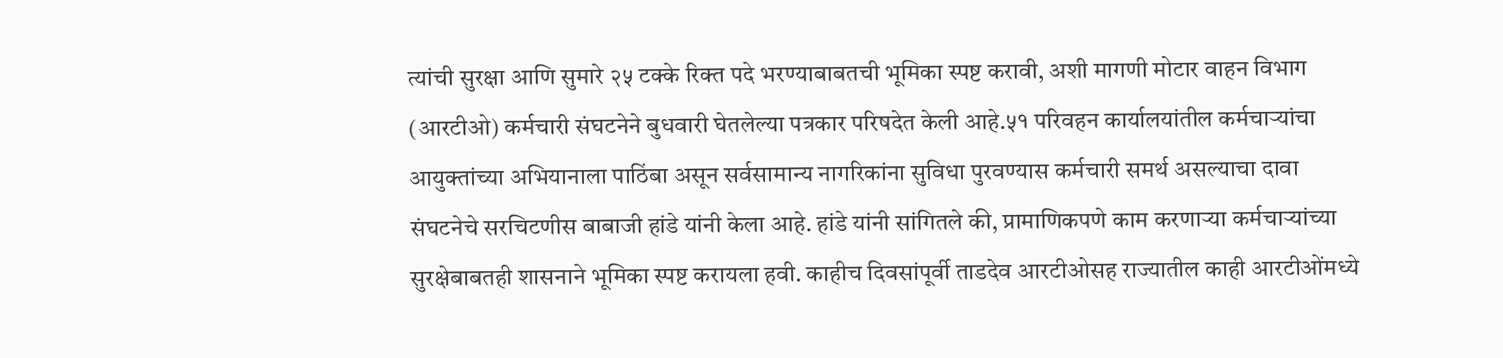त्यांची सुरक्षा आणि सुमारे २५ टक्के रिक्त पदे भरण्याबाबतची भूमिका स्पष्ट करावी, अशी मागणी मोटार वाहन विभाग (आरटीओ) कर्मचारी संघटनेने बुधवारी घेतलेल्या पत्रकार परिषदेत केली आहे.५१ परिवहन कार्यालयांतील कर्मचाऱ्यांचा आयुक्तांच्या अभियानाला पाठिंबा असून सर्वसामान्य नागरिकांना सुविधा पुरवण्यास कर्मचारी समर्थ असल्याचा दावा संघटनेचे सरचिटणीस बाबाजी हांडे यांनी केला आहे. हांडे यांनी सांगितले की, प्रामाणिकपणे काम करणाऱ्या कर्मचाऱ्यांच्या सुरक्षेबाबतही शासनाने भूमिका स्पष्ट करायला हवी. काहीच दिवसांपूर्वी ताडदेव आरटीओसह राज्यातील काही आरटीओंमध्ये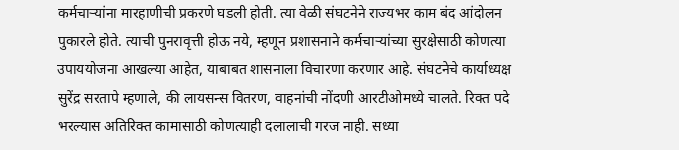कर्मचाऱ्यांना मारहाणीची प्रकरणे घडली होती. त्या वेळी संघटनेने राज्यभर काम बंद आंदोलन पुकारले होते. त्याची पुनरावृत्ती होऊ नये, म्हणून प्रशासनाने कर्मचाऱ्यांच्या सुरक्षेसाठी कोणत्या उपाययोजना आखल्या आहेत, याबाबत शासनाला विचारणा करणार आहे. संघटनेचे कार्याध्यक्ष सुरेंद्र सरतापे म्हणाले, की लायसन्स वितरण, वाहनांची नोंदणी आरटीओमध्ये चालते. रिक्त पदे भरल्यास अतिरिक्त कामासाठी कोणत्याही दलालाची गरज नाही. सध्या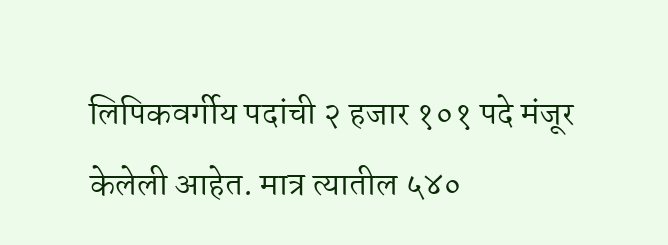लिपिकवर्गीय पदांची २ हजार १०१ पदे मंजूर केलेली आहेत. मात्र त्यातील ५४०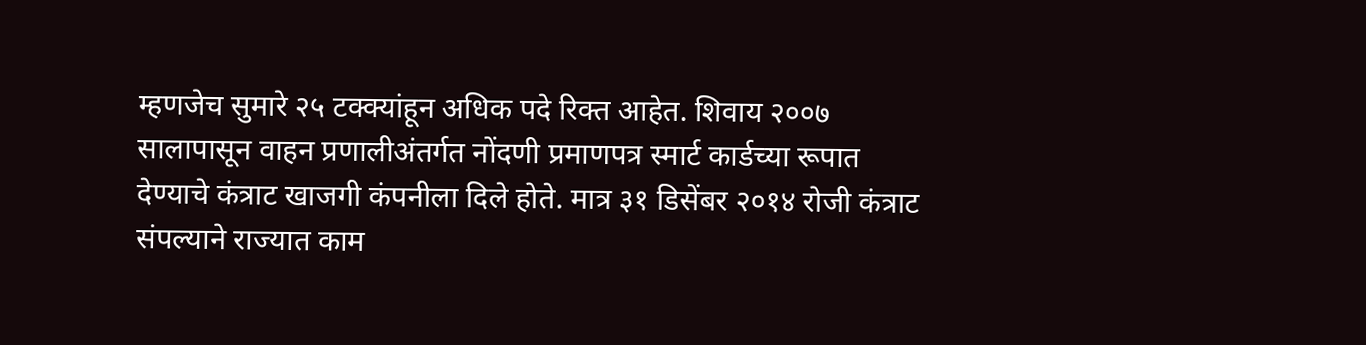म्हणजेच सुमारे २५ टक्क्यांहून अधिक पदे रिक्त आहेत. शिवाय २००७ सालापासून वाहन प्रणालीअंतर्गत नोंदणी प्रमाणपत्र स्मार्ट कार्डच्या रूपात देण्याचे कंत्राट खाजगी कंपनीला दिले होते. मात्र ३१ डिसेंबर २०१४ रोजी कंत्राट संपल्याने राज्यात काम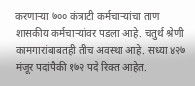करणाऱ्या ७०० कंत्राटी कर्मचाऱ्यांचा ताण शासकीय कर्मचाऱ्यांवर पडला आहे. चतुर्थ श्रेणी कामगारांबाबतही तीच अवस्था आहे. सध्या ४२७ मंजूर पदांपैकी १७२ पदे रिक्त आहेत.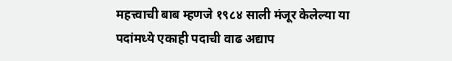महत्त्वाची बाब म्हणजे १९८४ साली मंजूर केलेल्या या पदांमध्ये एकाही पदाची वाढ अद्याप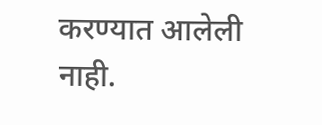करण्यात आलेली नाही.